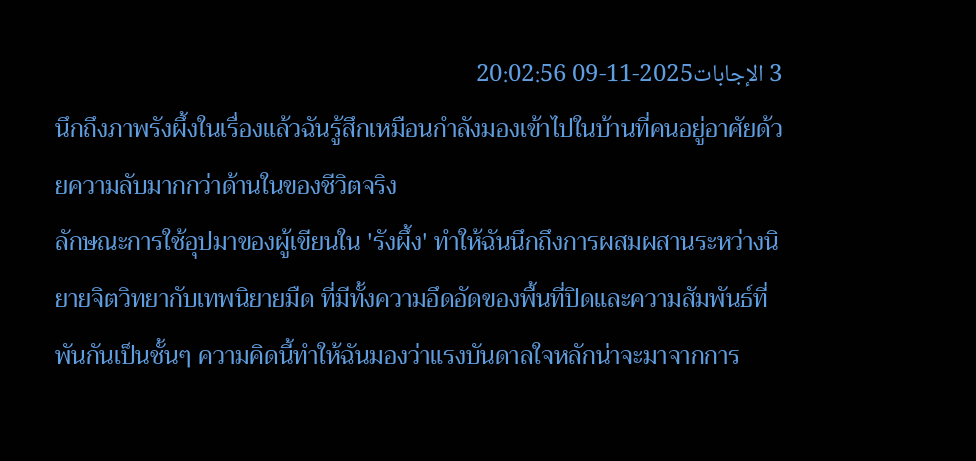3 الإجابات2025-11-09 20:02:56
นึกถึงภาพรังผึ้งในเรื่องแล้วฉันรู้สึกเหมือนกำลังมองเข้าไปในบ้านที่คนอยู่อาศัยด้วยความลับมากกว่าด้านในของชีวิตจริง
ลักษณะการใช้อุปมาของผู้เขียนใน 'รังผึ้ง' ทำให้ฉันนึกถึงการผสมผสานระหว่างนิยายจิตวิทยากับเทพนิยายมืด ที่มีทั้งความอึดอัดของพื้นที่ปิดและความสัมพันธ์ที่พันกันเป็นชั้นๆ ความคิดนี้ทำให้ฉันมองว่าแรงบันดาลใจหลักน่าจะมาจากการ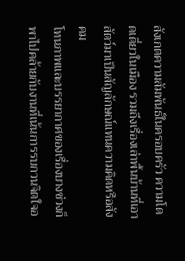สังเกตความสัมพันธ์ในครอบครัว ความโดดเดี่ยวในเมือง รวมถึงเรื่องเล่าพื้นบ้านที่เอาสัตว์มาเป็นสัญลักษณ์แทนความคิดหรือสังคม
โทนภาพและบรรยากาศของเรื่องบางช่วงก็พาไปคล้ายกับงานที่เน้นการรบกวนจิตใจอ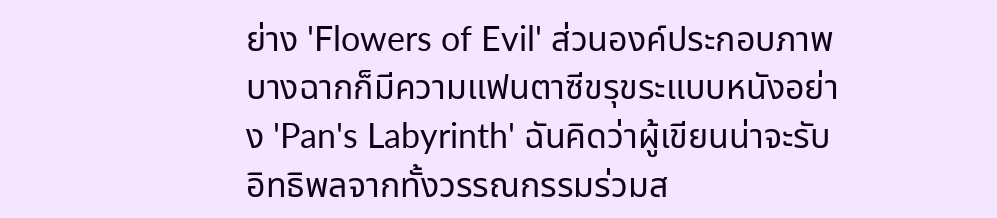ย่าง 'Flowers of Evil' ส่วนองค์ประกอบภาพบางฉากก็มีความแฟนตาซีขรุขระแบบหนังอย่าง 'Pan's Labyrinth' ฉันคิดว่าผู้เขียนน่าจะรับอิทธิพลจากทั้งวรรณกรรมร่วมส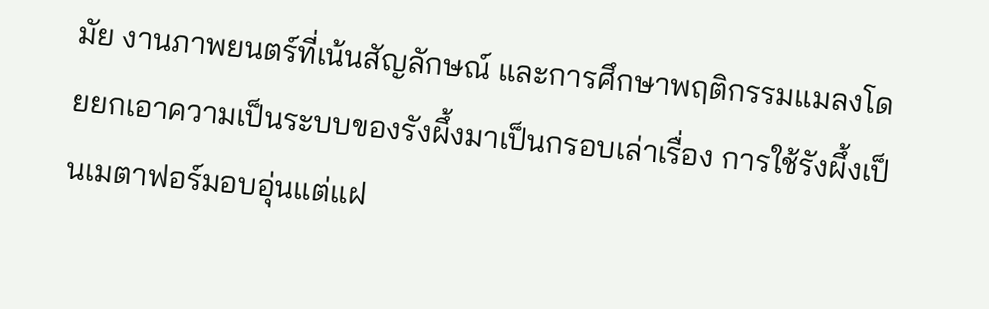มัย งานภาพยนตร์ที่เน้นสัญลักษณ์ และการศึกษาพฤติกรรมแมลงโดยยกเอาความเป็นระบบของรังผึ้งมาเป็นกรอบเล่าเรื่อง การใช้รังผึ้งเป็นเมตาฟอร์มอบอุ่นแต่แฝ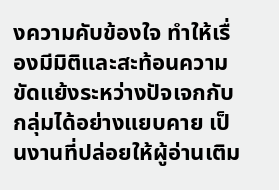งความคับข้องใจ ทำให้เรื่องมีมิติและสะท้อนความขัดแย้งระหว่างปัจเจกกับกลุ่มได้อย่างแยบคาย เป็นงานที่ปล่อยให้ผู้อ่านเติม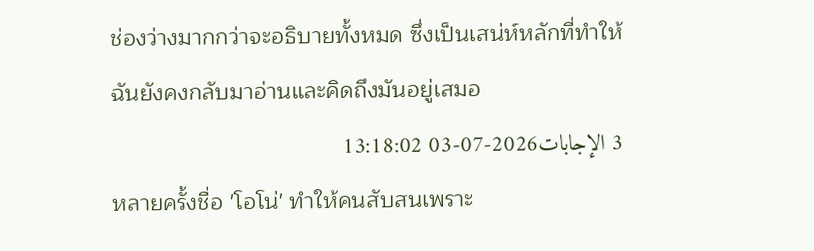ช่องว่างมากกว่าจะอธิบายทั้งหมด ซึ่งเป็นเสน่ห์หลักที่ทำให้ฉันยังคงกลับมาอ่านและคิดถึงมันอยู่เสมอ
3 الإجابات2026-07-03 13:18:02
หลายครั้งชื่อ 'โอโน่' ทำให้คนสับสนเพราะ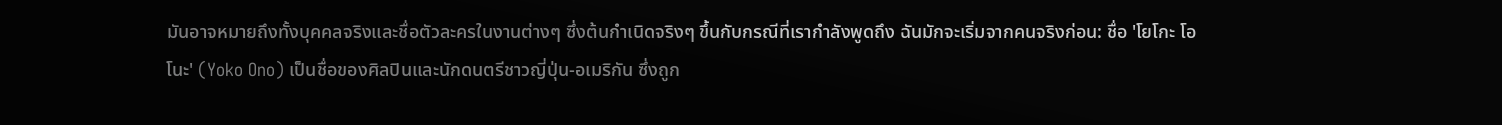มันอาจหมายถึงทั้งบุคคลจริงและชื่อตัวละครในงานต่างๆ ซึ่งต้นกำเนิดจริงๆ ขึ้นกับกรณีที่เรากำลังพูดถึง ฉันมักจะเริ่มจากคนจริงก่อน: ชื่อ 'โยโกะ โอโนะ' (Yoko Ono) เป็นชื่อของศิลปินและนักดนตรีชาวญี่ปุ่น-อเมริกัน ซึ่งถูก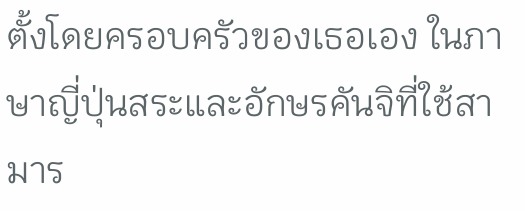ตั้งโดยครอบครัวของเธอเอง ในภาษาญี่ปุ่นสระและอักษรคันจิที่ใช้สามาร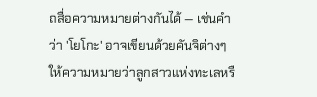ถสื่อความหมายต่างกันได้ — เช่นคำว่า 'โยโกะ' อาจเขียนด้วยคันจิต่างๆ ให้ความหมายว่าลูกสาวแห่งทะเลหรื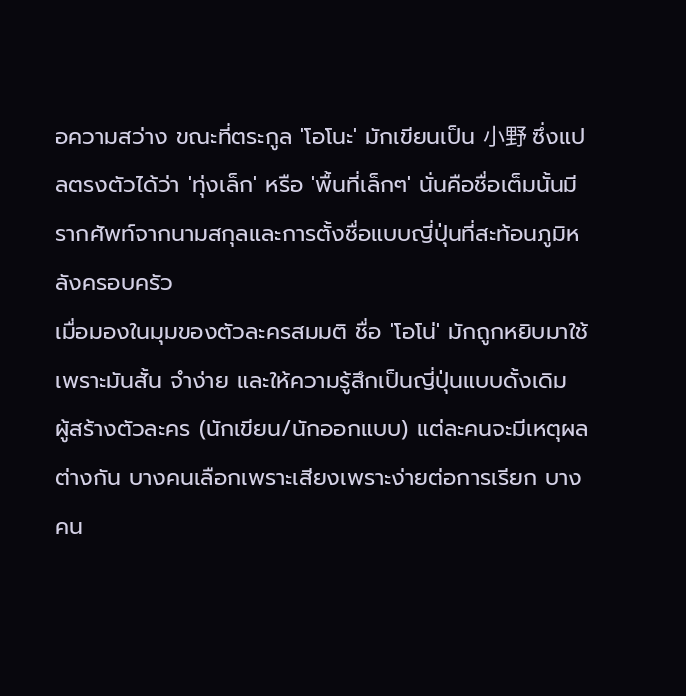อความสว่าง ขณะที่ตระกูล 'โอโนะ' มักเขียนเป็น 小野 ซึ่งแปลตรงตัวได้ว่า 'ทุ่งเล็ก' หรือ 'พื้นที่เล็กๆ' นั่นคือชื่อเต็มนั้นมีรากศัพท์จากนามสกุลและการตั้งชื่อแบบญี่ปุ่นที่สะท้อนภูมิหลังครอบครัว
เมื่อมองในมุมของตัวละครสมมติ ชื่อ 'โอโน่' มักถูกหยิบมาใช้เพราะมันสั้น จำง่าย และให้ความรู้สึกเป็นญี่ปุ่นแบบดั้งเดิม ผู้สร้างตัวละคร (นักเขียน/นักออกแบบ) แต่ละคนจะมีเหตุผลต่างกัน บางคนเลือกเพราะเสียงเพราะง่ายต่อการเรียก บางคน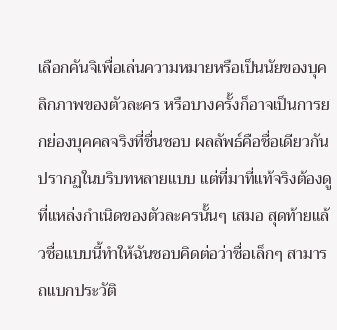เลือกคันจิเพื่อเล่นความหมายหรือเป็นนัยของบุคลิกภาพของตัวละคร หรือบางครั้งก็อาจเป็นการยกย่องบุคคลจริงที่ชื่นชอบ ผลลัพธ์คือชื่อเดียวกันปรากฏในบริบทหลายแบบ แต่ที่มาที่แท้จริงต้องดูที่แหล่งกำเนิดของตัวละครนั้นๆ เสมอ สุดท้ายแล้วชื่อแบบนี้ทำให้ฉันชอบคิดต่อว่าชื่อเล็กๆ สามารถแบกประวัติ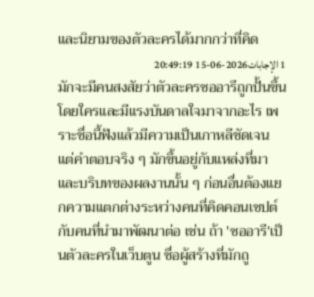และนิยามของตัวละครได้มากกว่าที่คิด
1 الإجابات2026-06-15 20:49:19
มักจะมีคนสงสัยว่าตัวละครซออารีถูกปั้นขึ้นโดยใครและมีแรงบันดาลใจมาจากอะไร เพราะชื่อนี้ฟังแล้วมีความเป็นเกาหลีชัดเจน แต่คำตอบจริง ๆ มักขึ้นอยู่กับแหล่งที่มาและบริบทของผลงานนั้น ๆ ก่อนอื่นต้องแยกความแตกต่างระหว่างคนที่คิดคอนเซปต์กับคนที่นำมาพัฒนาต่อ เช่น ถ้า 'ซออารี'เป็นตัวละครในเว็บตูน ชื่อผู้สร้างที่มักถู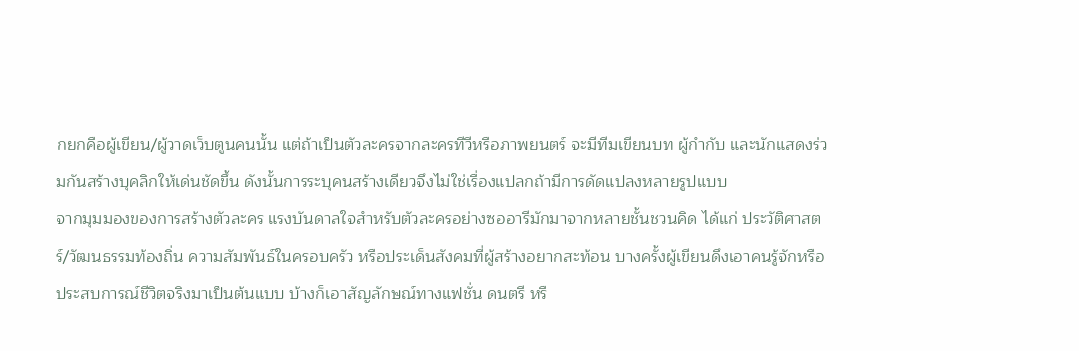กยกคือผู้เขียน/ผู้วาดเว็บตูนคนนั้น แต่ถ้าเป็นตัวละครจากละครทีวีหรือภาพยนตร์ จะมีทีมเขียนบท ผู้กำกับ และนักแสดงร่วมกันสร้างบุคลิกให้เด่นชัดขึ้น ดังนั้นการระบุคนสร้างเดียวจึงไม่ใช่เรื่องแปลกถ้ามีการดัดแปลงหลายรูปแบบ
จากมุมมองของการสร้างตัวละคร แรงบันดาลใจสำหรับตัวละครอย่างซออารีมักมาจากหลายชั้นชวนคิด ได้แก่ ประวัติศาสตร์/วัฒนธรรมท้องถิ่น ความสัมพันธ์ในครอบครัว หรือประเด็นสังคมที่ผู้สร้างอยากสะท้อน บางครั้งผู้เขียนดึงเอาคนรู้จักหรือประสบการณ์ชีวิตจริงมาเป็นต้นแบบ บ้างก็เอาสัญลักษณ์ทางแฟชั่น ดนตรี หรื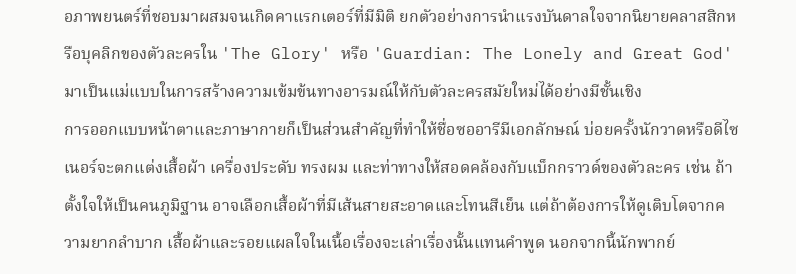อภาพยนตร์ที่ชอบมาผสมจนเกิดคาแรกเตอร์ที่มีมิติ ยกตัวอย่างการนำแรงบันดาลใจจากนิยายคลาสสิกหรือบุคลิกของตัวละครใน 'The Glory' หรือ 'Guardian: The Lonely and Great God' มาเป็นแม่แบบในการสร้างความเข้มข้นทางอารมณ์ให้กับตัวละครสมัยใหม่ได้อย่างมีชั้นเชิง
การออกแบบหน้าตาและภาษากายก็เป็นส่วนสำคัญที่ทำให้ชื่อซออารีมีเอกลักษณ์ บ่อยครั้งนักวาดหรือดีไซเนอร์จะตกแต่งเสื้อผ้า เครื่องประดับ ทรงผม และท่าทางให้สอดคล้องกับแบ็กกราวด์ของตัวละคร เช่น ถ้าตั้งใจให้เป็นคนภูมิฐาน อาจเลือกเสื้อผ้าที่มีเส้นสายสะอาดและโทนสีเย็น แต่ถ้าต้องการให้ดูเติบโตจากความยากลำบาก เสื้อผ้าและรอยแผลใจในเนื้อเรื่องจะเล่าเรื่องนั้นแทนคำพูด นอกจากนี้นักพากย์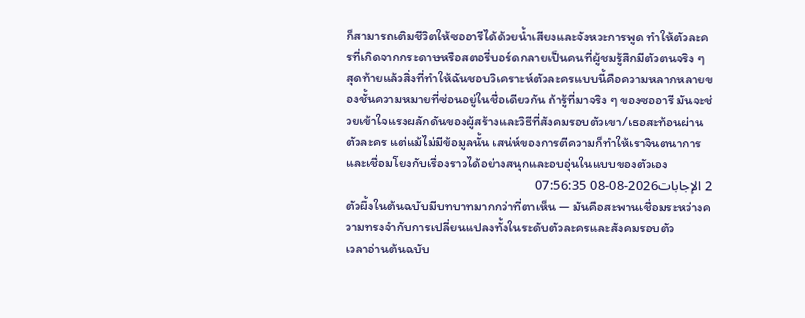ก็สามารถเติมชีวิตให้ซออารีได้ด้วยน้ำเสียงและจังหวะการพูด ทำให้ตัวละครที่เกิดจากกระดาษหรือสตอรี่บอร์ดกลายเป็นคนที่ผู้ชมรู้สึกมีตัวตนจริง ๆ
สุดท้ายแล้วสิ่งที่ทำให้ฉันชอบวิเคราะห์ตัวละครแบบนี้คือความหลากหลายของชั้นความหมายที่ซ่อนอยู่ในชื่อเดียวกัน ถ้ารู้ที่มาจริง ๆ ของซออารี มันจะช่วยเข้าใจแรงผลักดันของผู้สร้างและวิธีที่สังคมรอบตัวเขา/เธอสะท้อนผ่านตัวละคร แต่แม้ไม่มีข้อมูลนั้น เสน่ห์ของการตีความก็ทำให้เราจินตนาการและเชื่อมโยงกับเรื่องราวได้อย่างสนุกและอบอุ่นในแบบของตัวเอง
2 الإجابات2026-08-08 07:56:35
ตัวผึ้งในต้นฉบับมีบทบาทมากกว่าที่ตาเห็น — มันคือสะพานเชื่อมระหว่างความทรงจำกับการเปลี่ยนแปลงทั้งในระดับตัวละครและสังคมรอบตัว
เวลาอ่านต้นฉบับ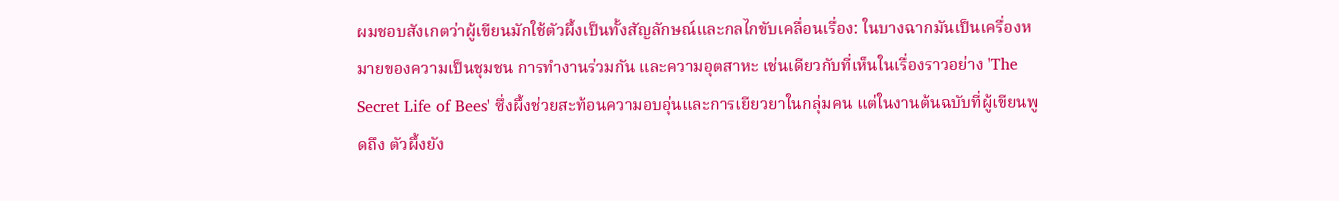ผมชอบสังเกตว่าผู้เขียนมักใช้ตัวผึ้งเป็นทั้งสัญลักษณ์และกลไกขับเคลื่อนเรื่อง: ในบางฉากมันเป็นเครื่องหมายของความเป็นชุมชน การทำงานร่วมกัน และความอุตสาหะ เช่นเดียวกับที่เห็นในเรื่องราวอย่าง 'The Secret Life of Bees' ซึ่งผึ้งช่วยสะท้อนความอบอุ่นและการเยียวยาในกลุ่มคน แต่ในงานต้นฉบับที่ผู้เขียนพูดถึง ตัวผึ้งยัง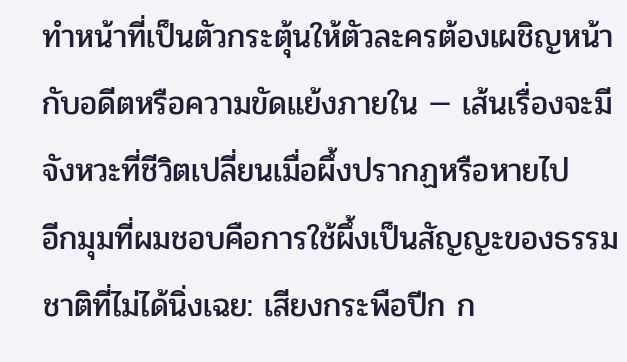ทำหน้าที่เป็นตัวกระตุ้นให้ตัวละครต้องเผชิญหน้ากับอดีตหรือความขัดแย้งภายใน — เส้นเรื่องจะมีจังหวะที่ชีวิตเปลี่ยนเมื่อผึ้งปรากฏหรือหายไป
อีกมุมที่ผมชอบคือการใช้ผึ้งเป็นสัญญะของธรรมชาติที่ไม่ได้นิ่งเฉย: เสียงกระพือปีก ก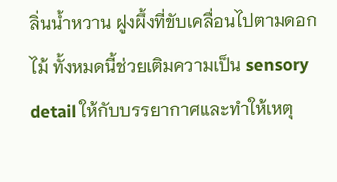ลิ่นน้ำหวาน ฝูงผึ้งที่ขับเคลื่อนไปตามดอกไม้ ทั้งหมดนี้ช่วยเติมความเป็น sensory detail ให้กับบรรยากาศและทำให้เหตุ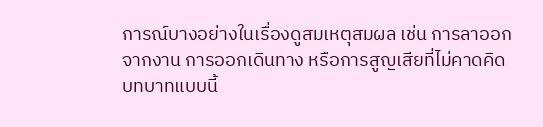การณ์บางอย่างในเรื่องดูสมเหตุสมผล เช่น การลาออกจากงาน การออกเดินทาง หรือการสูญเสียที่ไม่คาดคิด บทบาทแบบนี้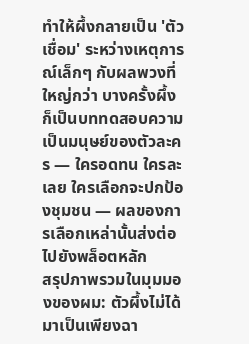ทำให้ผึ้งกลายเป็น 'ตัวเชื่อม' ระหว่างเหตุการณ์เล็กๆ กับผลพวงที่ใหญ่กว่า บางครั้งผึ้งก็เป็นบททดสอบความเป็นมนุษย์ของตัวละคร — ใครอดทน ใครละเลย ใครเลือกจะปกป้องชุมชน — ผลของการเลือกเหล่านั้นส่งต่อไปยังพล็อตหลัก
สรุปภาพรวมในมุมมองของผม: ตัวผึ้งไม่ได้มาเป็นเพียงฉา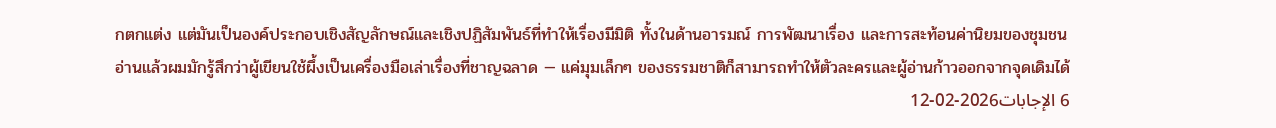กตกแต่ง แต่มันเป็นองค์ประกอบเชิงสัญลักษณ์และเชิงปฏิสัมพันธ์ที่ทำให้เรื่องมีมิติ ทั้งในด้านอารมณ์ การพัฒนาเรื่อง และการสะท้อนค่านิยมของชุมชน อ่านแล้วผมมักรู้สึกว่าผู้เขียนใช้ผึ้งเป็นเครื่องมือเล่าเรื่องที่ชาญฉลาด — แค่มุมเล็กๆ ของธรรมชาติก็สามารถทำให้ตัวละครและผู้อ่านก้าวออกจากจุดเดิมได้
6 الإجابات2026-02-12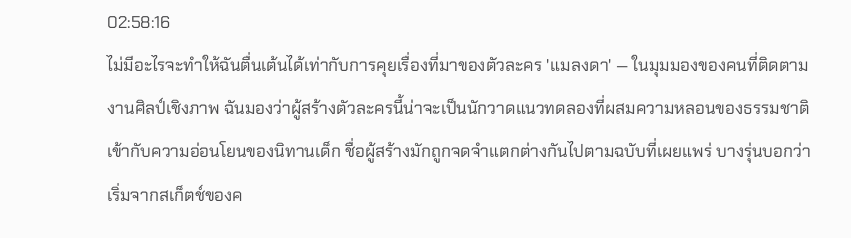02:58:16
ไม่มีอะไรจะทำให้ฉันตื่นเต้นได้เท่ากับการคุยเรื่องที่มาของตัวละคร 'แมลงดา' — ในมุมมองของคนที่ติดตามงานศิลป์เชิงภาพ ฉันมองว่าผู้สร้างตัวละครนี้น่าจะเป็นนักวาดแนวทดลองที่ผสมความหลอนของธรรมชาติเข้ากับความอ่อนโยนของนิทานเด็ก ชื่อผู้สร้างมักถูกจดจำแตกต่างกันไปตามฉบับที่เผยแพร่ บางรุ่นบอกว่าเริ่มจากสเก็ตช์ของค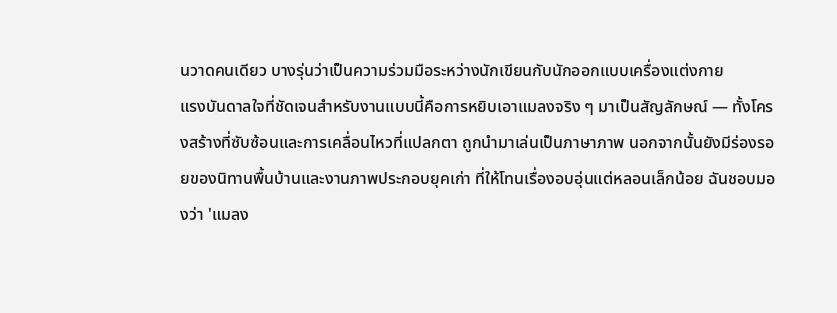นวาดคนเดียว บางรุ่นว่าเป็นความร่วมมือระหว่างนักเขียนกับนักออกแบบเครื่องแต่งกาย
แรงบันดาลใจที่ชัดเจนสำหรับงานแบบนี้คือการหยิบเอาแมลงจริง ๆ มาเป็นสัญลักษณ์ — ทั้งโครงสร้างที่ซับซ้อนและการเคลื่อนไหวที่แปลกตา ถูกนำมาเล่นเป็นภาษาภาพ นอกจากนั้นยังมีร่องรอยของนิทานพื้นบ้านและงานภาพประกอบยุคเก่า ที่ให้โทนเรื่องอบอุ่นแต่หลอนเล็กน้อย ฉันชอบมองว่า 'แมลง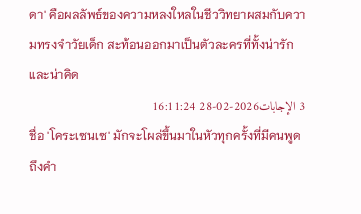ดา' คือผลลัพธ์ของความหลงใหลในชีววิทยาผสมกับความทรงจำวัยเด็ก สะท้อนออกมาเป็นตัวละครที่ทั้งน่ารักและน่าคิด
3 الإجابات2026-02-28 16:11:24
ชื่อ 'โคระเซนเซ' มักจะโผล่ขึ้นมาในหัวทุกครั้งที่มีคนพูดถึงคำ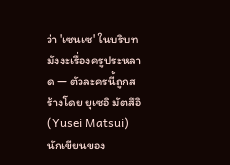ว่า 'เซนเซ' ในบริบทมังงะเรื่องครูประหลาด — ตัวละครนี้ถูกสร้างโดย ยุเซอิ มัตสึอิ (Yusei Matsui) นักเขียนของ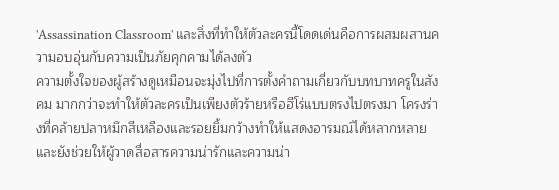'Assassination Classroom' และสิ่งที่ทำให้ตัวละครนี้โดดเด่นคือการผสมผสานความอบอุ่นกับความเป็นภัยคุกคามได้ลงตัว
ความตั้งใจของผู้สร้างดูเหมือนจะมุ่งไปที่การตั้งคำถามเกี่ยวกับบทบาทครูในสังคม มากกว่าจะทำให้ตัวละครเป็นเพียงตัวร้ายหรือฮีโร่แบบตรงไปตรงมา โครงร่างที่คล้ายปลาหมึกสีเหลืองและรอยยิ้มกว้างทำให้แสดงอารมณ์ได้หลากหลาย และยังช่วยให้ผู้วาดสื่อสารความน่ารักและความน่า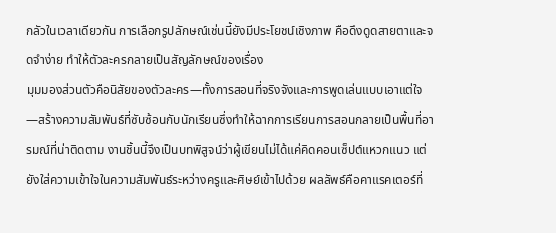กลัวในเวลาเดียวกัน การเลือกรูปลักษณ์เช่นนี้ยังมีประโยชน์เชิงภาพ คือดึงดูดสายตาและจดจำง่าย ทำให้ตัวละครกลายเป็นสัญลักษณ์ของเรื่อง
มุมมองส่วนตัวคือนิสัยของตัวละคร—ทั้งการสอนที่จริงจังและการพูดเล่นแบบเอาแต่ใจ—สร้างความสัมพันธ์ที่ซับซ้อนกับนักเรียนซึ่งทำให้ฉากการเรียนการสอนกลายเป็นพื้นที่อารมณ์ที่น่าติดตาม งานชิ้นนี้จึงเป็นบทพิสูจน์ว่าผู้เขียนไม่ได้แค่คิดคอนเซ็ปต์แหวกแนว แต่ยังใส่ความเข้าใจในความสัมพันธ์ระหว่างครูและศิษย์เข้าไปด้วย ผลลัพธ์คือคาแรคเตอร์ที่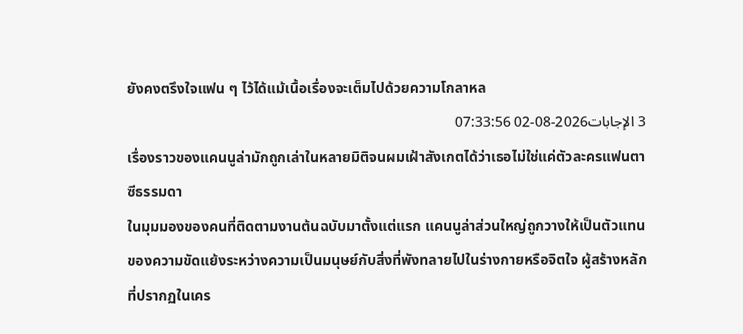ยังคงตรึงใจแฟน ๆ ไว้ได้แม้เนื้อเรื่องจะเต็มไปด้วยความโกลาหล
3 الإجابات2026-08-02 07:33:56
เรื่องราวของแคนนูล่ามักถูกเล่าในหลายมิติจนผมเฝ้าสังเกตได้ว่าเธอไม่ใช่แค่ตัวละครแฟนตาซีธรรมดา
ในมุมมองของคนที่ติดตามงานต้นฉบับมาตั้งแต่แรก แคนนูล่าส่วนใหญ่ถูกวางให้เป็นตัวแทนของความขัดแย้งระหว่างความเป็นมนุษย์กับสิ่งที่พังทลายไปในร่างกายหรือจิตใจ ผู้สร้างหลักที่ปรากฏในเคร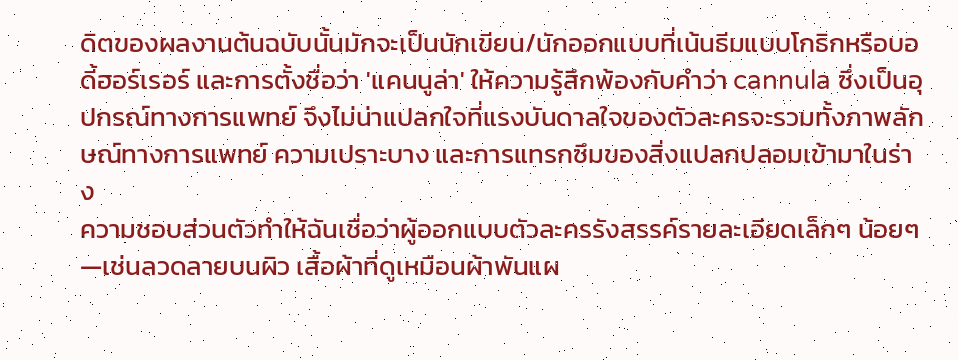ดิตของผลงานต้นฉบับนั้นมักจะเป็นนักเขียน/นักออกแบบที่เน้นธีมแบบโกธิกหรือบอดี้ฮอร์เรอร์ และการตั้งชื่อว่า 'แคนนูล่า' ให้ความรู้สึกพ้องกับคำว่า cannula ซึ่งเป็นอุปกรณ์ทางการแพทย์ จึงไม่น่าแปลกใจที่แรงบันดาลใจของตัวละครจะรวมทั้งภาพลักษณ์ทางการแพทย์ ความเปราะบาง และการแทรกซึมของสิ่งแปลกปลอมเข้ามาในร่าง
ความชอบส่วนตัวทำให้ฉันเชื่อว่าผู้ออกแบบตัวละครรังสรรค์รายละเอียดเล็กๆ น้อยๆ—เช่นลวดลายบนผิว เสื้อผ้าที่ดูเหมือนผ้าพันแผ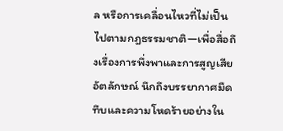ล หรือการเคลื่อนไหวที่ไม่เป็นไปตามกฎธรรมชาติ—เพื่อสื่อถึงเรื่องการพึ่งพาและการสูญเสียอัตลักษณ์ นึกถึงบรรยากาศมืดทึบและความโหดร้ายอย่างใน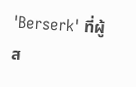'Berserk' ที่ผู้ส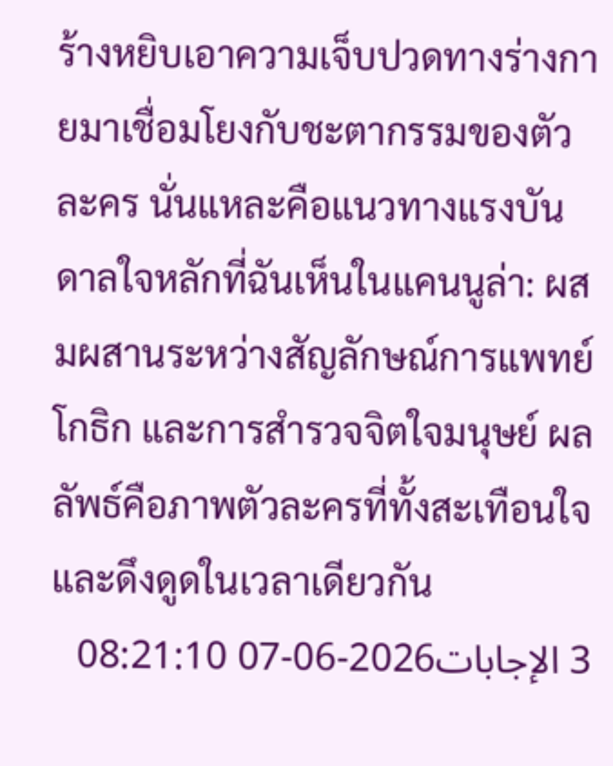ร้างหยิบเอาความเจ็บปวดทางร่างกายมาเชื่อมโยงกับชะตากรรมของตัวละคร นั่นแหละคือแนวทางแรงบันดาลใจหลักที่ฉันเห็นในแคนนูล่า: ผสมผสานระหว่างสัญลักษณ์การแพทย์ โกธิก และการสำรวจจิตใจมนุษย์ ผลลัพธ์คือภาพตัวละครที่ทั้งสะเทือนใจและดึงดูดในเวลาเดียวกัน
3 الإجابات2026-06-07 08:21:10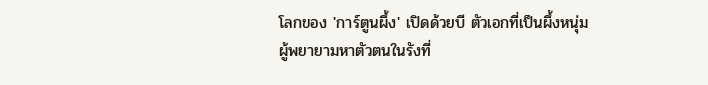โลกของ 'การ์ตูนผึ้ง' เปิดด้วยบี ตัวเอกที่เป็นผึ้งหนุ่มผู้พยายามหาตัวตนในรังที่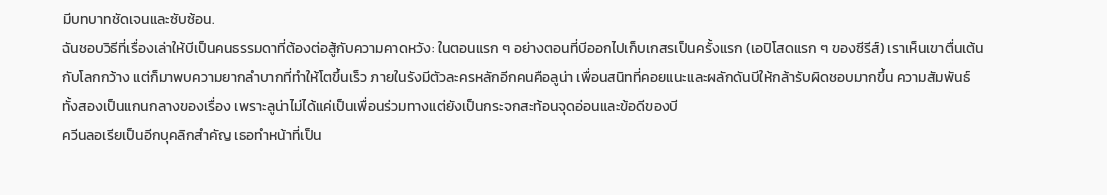มีบทบาทชัดเจนและซับซ้อน.
ฉันชอบวิธีที่เรื่องเล่าให้บีเป็นคนธรรมดาที่ต้องต่อสู้กับความคาดหวัง: ในตอนแรก ๆ อย่างตอนที่บีออกไปเก็บเกสรเป็นครั้งแรก (เอปิโสดแรก ๆ ของซีรีส์) เราเห็นเขาตื่นเต้นกับโลกกว้าง แต่ก็มาพบความยากลำบากที่ทำให้โตขึ้นเร็ว ภายในรังมีตัวละครหลักอีกคนคือลูน่า เพื่อนสนิทที่คอยแนะและผลักดันบีให้กล้ารับผิดชอบมากขึ้น ความสัมพันธ์ทั้งสองเป็นแกนกลางของเรื่อง เพราะลูน่าไม่ได้แค่เป็นเพื่อนร่วมทางแต่ยังเป็นกระจกสะท้อนจุดอ่อนและข้อดีของบี
ควีนลอเรียเป็นอีกบุคลิกสำคัญ เธอทำหน้าที่เป็น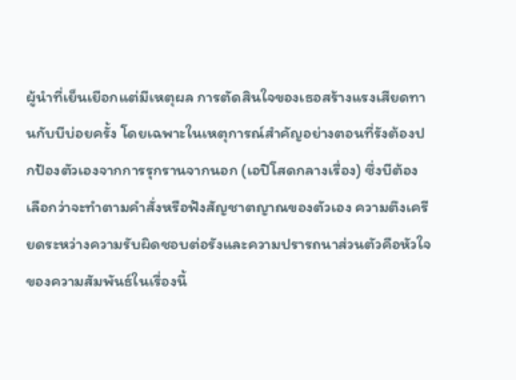ผู้นำที่เย็นเยือกแต่มีเหตุผล การตัดสินใจของเธอสร้างแรงเสียดทานกับบีบ่อยครั้ง โดยเฉพาะในเหตุการณ์สำคัญอย่างตอนที่รังต้องปกป้องตัวเองจากการรุกรานจากนอก (เอปิโสดกลางเรื่อง) ซึ่งบีต้องเลือกว่าจะทำตามคำสั่งหรือฟังสัญชาตญาณของตัวเอง ความตึงเครียดระหว่างความรับผิดชอบต่อรังและความปรารถนาส่วนตัวคือหัวใจของความสัมพันธ์ในเรื่องนี้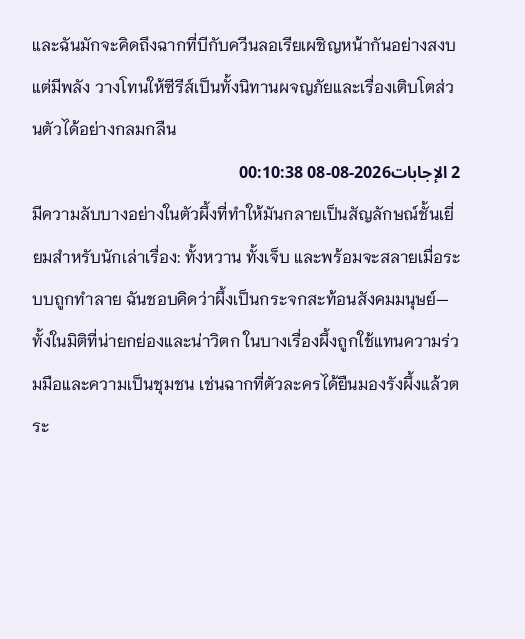และฉันมักจะคิดถึงฉากที่บีกับควีนลอเรียเผชิญหน้ากันอย่างสงบแต่มีพลัง วางโทนให้ซีรีส์เป็นทั้งนิทานผจญภัยและเรื่องเติบโตส่วนตัวได้อย่างกลมกลืน
2 الإجابات2026-08-08 00:10:38
มีความลับบางอย่างในตัวผึ้งที่ทำให้มันกลายเป็นสัญลักษณ์ชั้นเยี่ยมสำหรับนักเล่าเรื่อง: ทั้งหวาน ทั้งเจ็บ และพร้อมจะสลายเมื่อระบบถูกทำลาย ฉันชอบคิดว่าผึ้งเป็นกระจกสะท้อนสังคมมนุษย์—ทั้งในมิติที่น่ายกย่องและน่าวิตก ในบางเรื่องผึ้งถูกใช้แทนความร่วมมือและความเป็นชุมชน เช่นฉากที่ตัวละครได้ยืนมองรังผึ้งแล้วตระ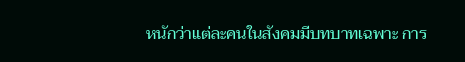หนักว่าแต่ละคนในสังคมมีบทบาทเฉพาะ การ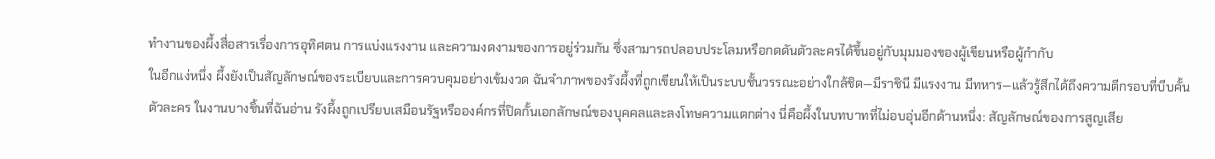ทำงานของผึ้งสื่อสารเรื่องการอุทิศตน การแบ่งแรงงาน และความงดงามของการอยู่ร่วมกัน ซึ่งสามารถปลอบประโลมหรือกดดันตัวละครได้ขึ้นอยู่กับมุมมองของผู้เขียนหรือผู้กำกับ
ในอีกแง่หนึ่ง ผึ้งยังเป็นสัญลักษณ์ของระเบียบและการควบคุมอย่างเข้มงวด ฉันจำภาพของรังผึ้งที่ถูกเขียนให้เป็นระบบชั้นวรรณะอย่างใกล้ชิด—มีราชินี มีแรงงาน มีทหาร—แล้วรู้สึกได้ถึงความตีกรอบที่บีบคั้นตัวละคร ในงานบางชิ้นที่ฉันอ่าน รังผึ้งถูกเปรียบเสมือนรัฐหรือองค์กรที่ปิดกั้นเอกลักษณ์ของบุคคลและลงโทษความแตกต่าง นี่คือผึ้งในบทบาทที่ไม่อบอุ่นอีกด้านหนึ่ง: สัญลักษณ์ของการสูญเสีย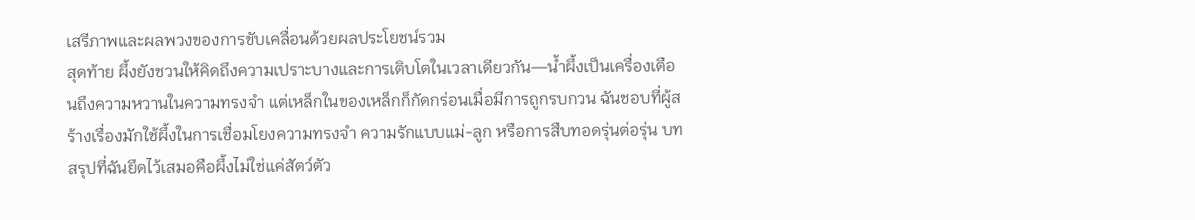เสรีภาพและผลพวงของการขับเคลื่อนด้วยผลประโยชน์รวม
สุดท้าย ผึ้งยังชวนให้คิดถึงความเปราะบางและการเติบโตในเวลาเดียวกัน—น้ำผึ้งเป็นเครื่องเตือนถึงความหวานในความทรงจำ แต่เหล็กในของเหล็กก็กัดกร่อนเมื่อมีการถูกรบกวน ฉันชอบที่ผู้สร้างเรื่องมักใช้ผึ้งในการเชื่อมโยงความทรงจำ ความรักแบบแม่-ลูก หรือการสืบทอดรุ่นต่อรุ่น บทสรุปที่ฉันยึดไว้เสมอคือผึ้งไม่ใช่แค่สัตว์ตัว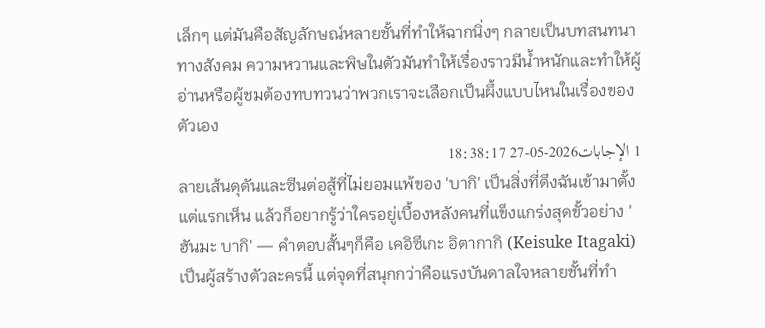เล็กๆ แต่มันคือสัญลักษณ์หลายชั้นที่ทำให้ฉากนิ่งๆ กลายเป็นบทสนทนาทางสังคม ความหวานและพิษในตัวมันทำให้เรื่องราวมีน้ำหนักและทำให้ผู้อ่านหรือผู้ชมต้องทบทวนว่าพวกเราจะเลือกเป็นผึ้งแบบไหนในเรื่องของตัวเอง
1 الإجابات2026-05-27 18:38:17
ลายเส้นดุดันและซีนต่อสู้ที่ไม่ยอมแพ้ของ 'บากิ' เป็นสิ่งที่ดึงฉันเข้ามาตั้งแต่แรกเห็น แล้วก็อยากรู้ว่าใครอยู่เบื้องหลังคนที่แข็งแกร่งสุดขั้วอย่าง 'ฮันมะ บากิ' — คำตอบสั้นๆก็คือ เคอิซึเกะ อิตากากิ (Keisuke Itagaki) เป็นผู้สร้างตัวละครนี้ แต่จุดที่สนุกกว่าคือแรงบันดาลใจหลายชั้นที่ทำ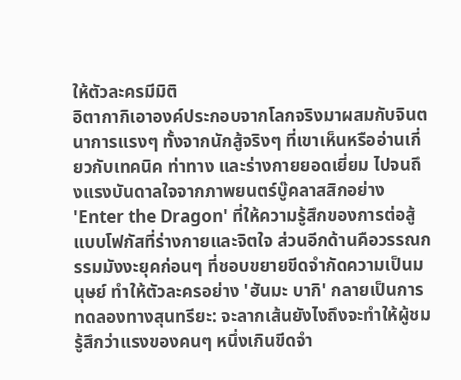ให้ตัวละครมีมิติ
อิตากากิเอาองค์ประกอบจากโลกจริงมาผสมกับจินตนาการแรงๆ ทั้งจากนักสู้จริงๆ ที่เขาเห็นหรืออ่านเกี่ยวกับเทคนิค ท่าทาง และร่างกายยอดเยี่ยม ไปจนถึงแรงบันดาลใจจากภาพยนตร์บู๊คลาสสิกอย่าง 'Enter the Dragon' ที่ให้ความรู้สึกของการต่อสู้แบบโฟกัสที่ร่างกายและจิตใจ ส่วนอีกด้านคือวรรณกรรมมังงะยุคก่อนๆ ที่ชอบขยายขีดจำกัดความเป็นมนุษย์ ทำให้ตัวละครอย่าง 'ฮันมะ บากิ' กลายเป็นการทดลองทางสุนทรียะ: จะลากเส้นยังไงถึงจะทำให้ผู้ชมรู้สึกว่าแรงของคนๆ หนึ่งเกินขีดจำ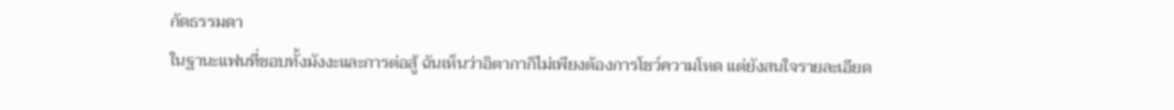กัดธรรมดา
ในฐานะแฟนที่ชอบทั้งมังงะและการต่อสู้ ฉันเห็นว่าอิตากากิไม่เพียงต้องการโชว์ความโหด แต่ยังสนใจรายละเอียด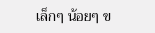เล็กๆ น้อยๆ ข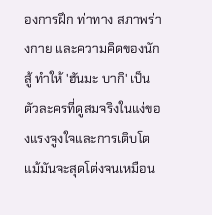องการฝึก ท่าทาง สภาพร่างกาย และความคิดของนักสู้ ทำให้ 'ฮันมะ บากิ' เป็นตัวละครที่ดูสมจริงในแง่ของแรงจูงใจและการเติบโต แม้มันจะสุดโต่งจนเหมือน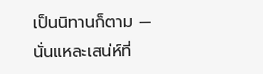เป็นนิทานก็ตาม — นั่นแหละเสน่ห์ที่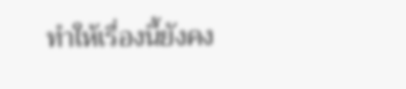ทำให้เรื่องนี้ยังคง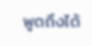พูดถึงได้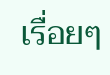เรื่อยๆ